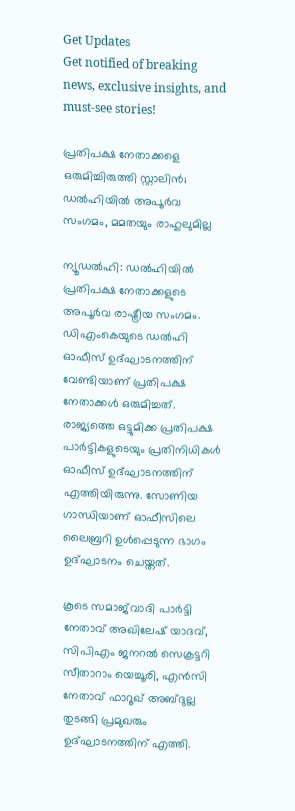Get Updates
Get notified of breaking news, exclusive insights, and must-see stories!

പ്രതിപക്ഷ നേതാക്കളെ ഒരുമിച്ചിരുത്തി സ്റ്റാലിന്‍; ഡല്‍ഹിയില്‍ അപൂര്‍വ സംഗമം, മമതയും രാഹുലുമില്ല

ന്യൂഡല്‍ഹി: ഡല്‍ഹിയില്‍ പ്രതിപക്ഷ നേതാക്കളുടെ അപൂര്‍വ രാഷ്ട്രീയ സംഗമം. ഡിഎംകെയുടെ ഡല്‍ഹി ഓഫീസ് ഉദ്ഘാടനത്തിന് വേണ്ടിയാണ് പ്രതിപക്ഷ നേതാക്കള്‍ ഒരുമിച്ചത്. രാജ്യത്തെ ഒട്ടുമിക്ക പ്രതിപക്ഷ പാര്‍ട്ടികളുടെയും പ്രതിനിധികള്‍ ഓഫീസ് ഉദ്ഘാടനത്തിന് എത്തിയിരുന്നു. സോണിയ ഗാന്ധിയാണ് ഓഫീസിലെ ലൈബ്രറി ഉള്‍പ്പെടുന്ന ഭാഗം ഉദ്ഘാടനം ചെയ്തത്.

കൂടെ സമാജ്‌വാദി പാര്‍ട്ടി നേതാവ് അഖിലേഷ് യാദവ്, സിപിഎം ജനറല്‍ സെക്രട്ടറി സീതാറാം യെച്ചൂരി, എന്‍സി നേതാവ് ഫാറൂഖ് അബ്ദുല്ല തുടങ്ങി പ്രമുഖരും ഉദ്ഘാടനത്തിന് എത്തി.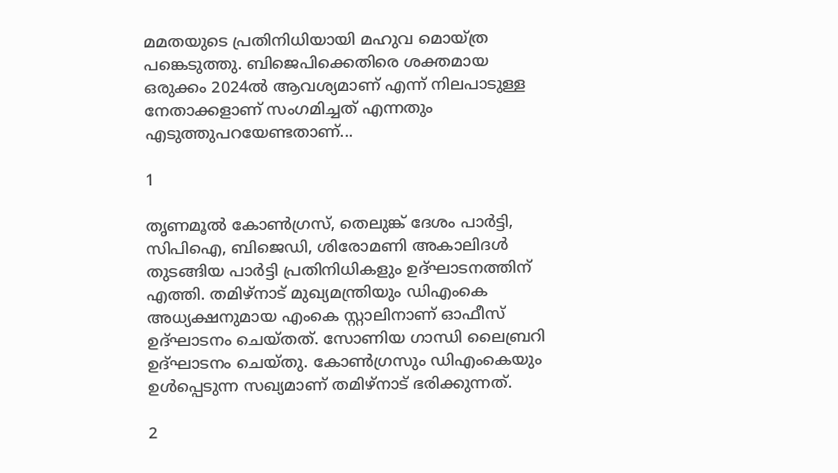മമതയുടെ പ്രതിനിധിയായി മഹുവ മൊയ്ത്ര പങ്കെടുത്തു. ബിജെപിക്കെതിരെ ശക്തമായ ഒരുക്കം 2024ല്‍ ആവശ്യമാണ് എന്ന് നിലപാടുള്ള നേതാക്കളാണ് സംഗമിച്ചത് എന്നതും എടുത്തുപറയേണ്ടതാണ്...

1

തൃണമൂല്‍ കോണ്‍ഗ്രസ്, തെലുങ്ക് ദേശം പാര്‍ട്ടി, സിപിഐ, ബിജെഡി, ശിരോമണി അകാലിദള്‍ തുടങ്ങിയ പാര്‍ട്ടി പ്രതിനിധികളും ഉദ്ഘാടനത്തിന് എത്തി. തമിഴ്‌നാട് മുഖ്യമന്ത്രിയും ഡിഎംകെ അധ്യക്ഷനുമായ എംകെ സ്റ്റാലിനാണ് ഓഫീസ് ഉദ്ഘാടനം ചെയ്തത്. സോണിയ ഗാന്ധി ലൈബ്രറി ഉദ്ഘാടനം ചെയ്തു. കോണ്‍ഗ്രസും ഡിഎംകെയും ഉള്‍പ്പെടുന്ന സഖ്യമാണ് തമിഴ്‌നാട് ഭരിക്കുന്നത്.

2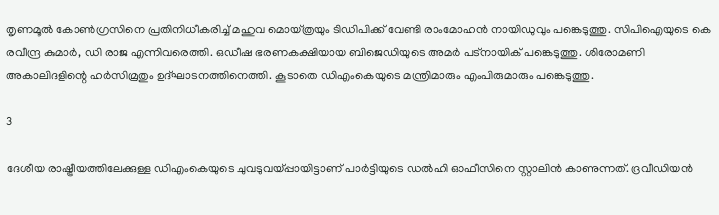തൃണമൂല്‍ കോണ്‍ഗ്രസിനെ പ്രതിനിധീകരിച്ച് മഹുവ മൊയ്ത്രയും ടിഡിപിക്ക് വേണ്ടി രാംമോഹന്‍ നായിഡുവും പങ്കെടുത്തു. സിപിഐയുടെ കെ രവീന്ദ്ര കുമാര്‍, ഡി രാജ എന്നിവരെത്തി. ഒഡീഷ ഭരണകക്ഷിയായ ബിജെഡിയുടെ അമര്‍ പട്‌നായിക് പങ്കെടുത്തു. ശിരോമണി അകാലിദളിന്റെ ഹര്‍സിമ്രതും ഉദ്ഘാടനത്തിനെത്തി. കൂടാതെ ഡിഎംകെയുടെ മന്ത്രിമാരും എംപിരുമാരും പങ്കെടുത്തു.

3

ദേശീയ രാഷ്ട്രീയത്തിലേക്കുള്ള ഡിഎംകെയുടെ ചുവടുവയ്പ്പായിട്ടാണ് പാര്‍ട്ടിയുടെ ഡല്‍ഹി ഓഫീസിനെ സ്റ്റാലിന്‍ കാണുന്നത്. ദ്രവീഡിയന്‍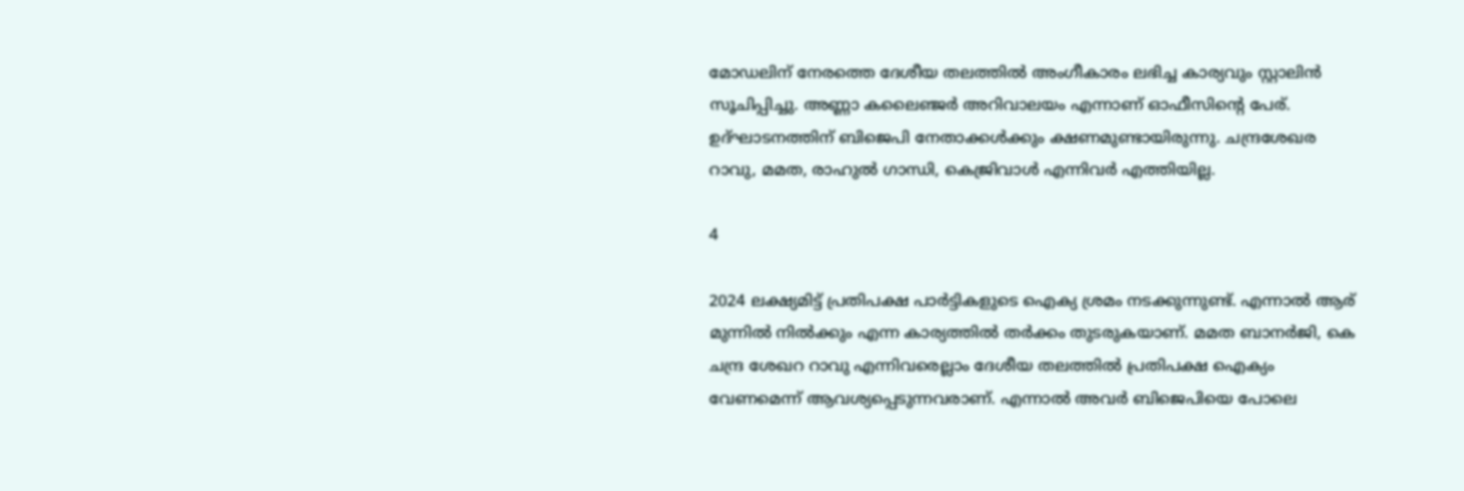മോഡലിന് നേരത്തെ ദേശീയ തലത്തില്‍ അംഗീകാരം ലഭിച്ച കാര്യവും സ്റ്റാലിന്‍ സൂചിപ്പിച്ചു. അണ്ണാ കലൈഞ്ജര്‍ അറിവാലയം എന്നാണ് ഓഫീസിന്റെ പേര്. ഉദ്ഘാടനത്തിന് ബിജെപി നേതാക്കള്‍ക്കും ക്ഷണമുണ്ടായിരുന്നു. ചന്ദ്രശേഖര റാവു, മമത, രാഹുല്‍ ഗാന്ധി, കെജ്രിവാള്‍ എന്നിവര്‍ എത്തിയില്ല.

4

2024 ലക്ഷ്യമിട്ട് പ്രതിപക്ഷ പാര്‍ട്ടികളുടെ ഐക്യ ശ്രമം നടക്കുന്നുണ്ട്. എന്നാല്‍ ആര് മുന്നില്‍ നില്‍ക്കും എന്ന കാര്യത്തില്‍ തര്‍ക്കം തുടരുകയാണ്. മമത ബാനര്‍ജി, കെ ചന്ദ്ര ശേഖറ റാവു എന്നിവരെല്ലാം ദേശീയ തലത്തില്‍ പ്രതിപക്ഷ ഐക്യം വേണമെന്ന് ആവശ്യപ്പെടുന്നവരാണ്. എന്നാല്‍ അവര്‍ ബിജെപിയെ പോലെ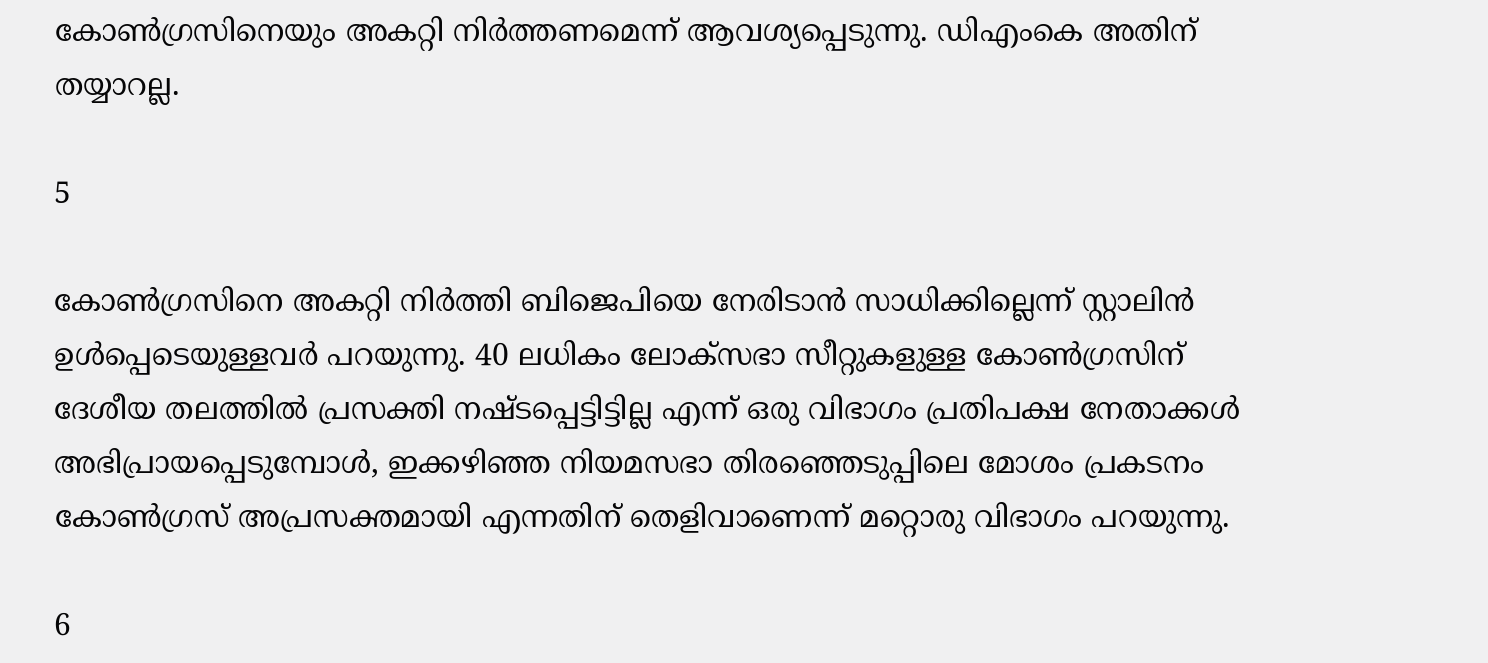കോണ്‍ഗ്രസിനെയും അകറ്റി നിര്‍ത്തണമെന്ന് ആവശ്യപ്പെടുന്നു. ഡിഎംകെ അതിന് തയ്യാറല്ല.

5

കോണ്‍ഗ്രസിനെ അകറ്റി നിര്‍ത്തി ബിജെപിയെ നേരിടാന്‍ സാധിക്കില്ലെന്ന് സ്റ്റാലിന്‍ ഉള്‍പ്പെടെയുള്ളവര്‍ പറയുന്നു. 40 ലധികം ലോക്‌സഭാ സീറ്റുകളുള്ള കോണ്‍ഗ്രസിന് ദേശീയ തലത്തില്‍ പ്രസക്തി നഷ്ടപ്പെട്ടിട്ടില്ല എന്ന് ഒരു വിഭാഗം പ്രതിപക്ഷ നേതാക്കള്‍ അഭിപ്രായപ്പെടുമ്പോള്‍, ഇക്കഴിഞ്ഞ നിയമസഭാ തിരഞ്ഞെടുപ്പിലെ മോശം പ്രകടനം കോണ്‍ഗ്രസ് അപ്രസക്തമായി എന്നതിന് തെളിവാണെന്ന് മറ്റൊരു വിഭാഗം പറയുന്നു.

6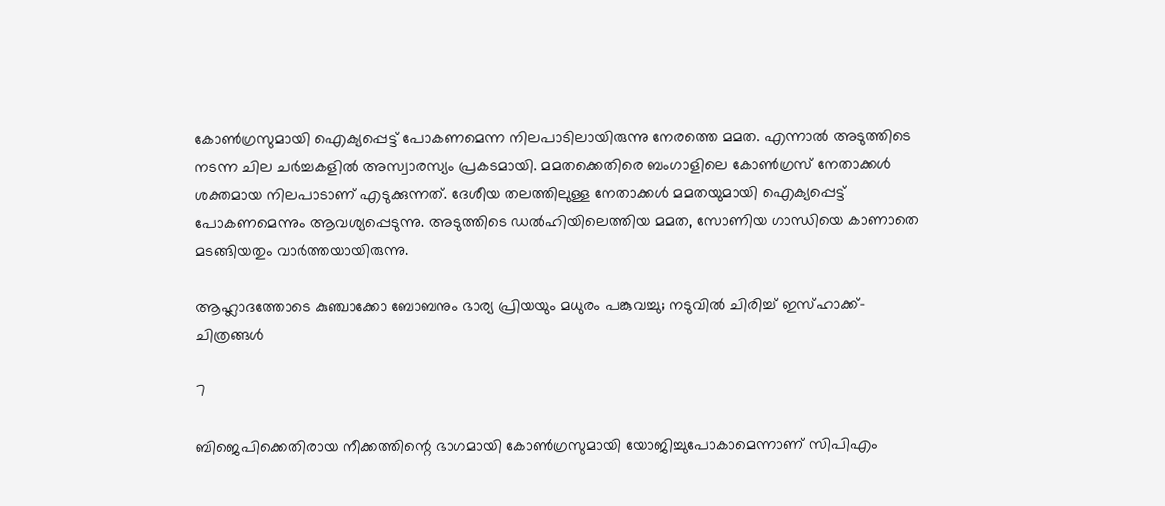കോണ്‍ഗ്രസുമായി ഐക്യപ്പെട്ട് പോകണമെന്ന നിലപാടിലായിരുന്നു നേരത്തെ മമത. എന്നാല്‍ അടുത്തിടെ നടന്ന ചില ചര്‍ച്ചകളില്‍ അസ്വാരസ്യം പ്രകടമായി. മമതക്കെതിരെ ബംഗാളിലെ കോണ്‍ഗ്രസ് നേതാക്കള്‍ ശക്തമായ നിലപാടാണ് എടുക്കുന്നത്. ദേശീയ തലത്തിലുള്ള നേതാക്കള്‍ മമതയുമായി ഐക്യപ്പെട്ട് പോകണമെന്നും ആവശ്യപ്പെടുന്നു. അടുത്തിടെ ഡല്‍ഹിയിലെത്തിയ മമത, സോണിയ ഗാന്ധിയെ കാണാതെ മടങ്ങിയതും വാര്‍ത്തയായിരുന്നു.

ആഹ്ലാദത്തോടെ കുഞ്ചാക്കോ ബോബനും ഭാര്യ പ്രിയയും മധുരം പങ്കുവച്ചു; നടുവില്‍ ചിരിച്ച് ഇസ്ഹാക്ക്- ചിത്രങ്ങള്‍

7

ബിജെപിക്കെതിരായ നീക്കത്തിന്റെ ഭാഗമായി കോണ്‍ഗ്രസുമായി യോജിച്ചുപോകാമെന്നാണ് സിപിഎം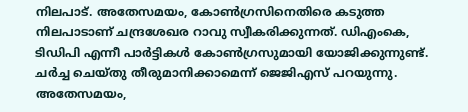നിലപാട്. അതേസമയം, കോണ്‍ഗ്രസിനെതിരെ കടുത്ത നിലപാടാണ് ചന്ദ്രശേഖര റാവു സ്വീകരിക്കുന്നത്. ഡിഎംകെ, ടിഡിപി എന്നീ പാര്‍ട്ടികള്‍ കോണ്‍ഗ്രസുമായി യോജിക്കുന്നുണ്ട്. ചര്‍ച്ച ചെയ്തു തീരുമാനിക്കാമെന്ന് ജെജിഎസ് പറയുന്നു. അതേസമയം,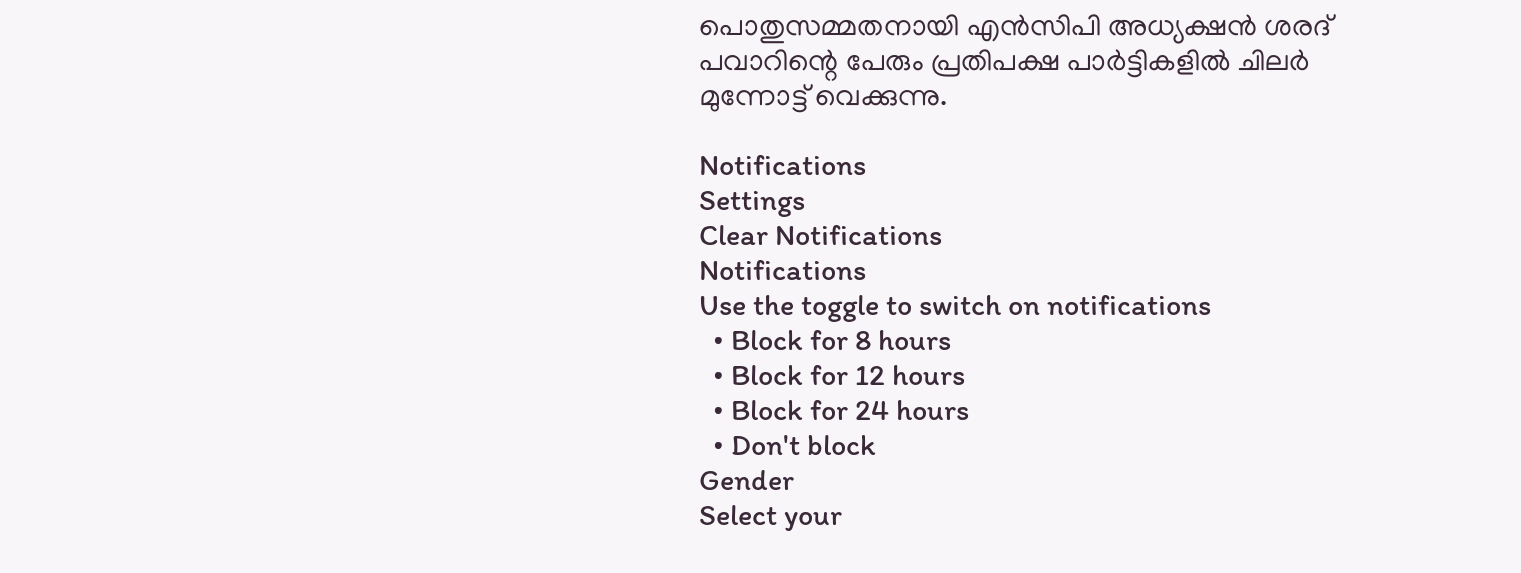പൊതുസമ്മതനായി എന്‍സിപി അധ്യക്ഷന്‍ ശരദ് പവാറിന്റെ പേരും പ്രതിപക്ഷ പാര്‍ട്ടികളില്‍ ചിലര്‍ മുന്നോട്ട് വെക്കുന്നു.

Notifications
Settings
Clear Notifications
Notifications
Use the toggle to switch on notifications
  • Block for 8 hours
  • Block for 12 hours
  • Block for 24 hours
  • Don't block
Gender
Select your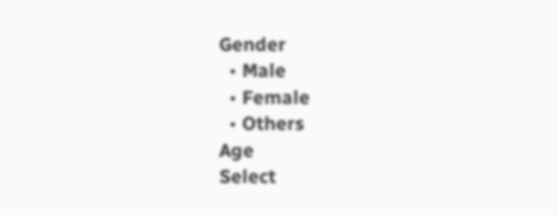Gender
  • Male
  • Female
  • Others
Age
Select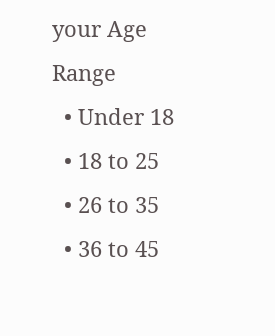your Age Range
  • Under 18
  • 18 to 25
  • 26 to 35
  • 36 to 45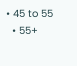• 45 to 55
  • 55+